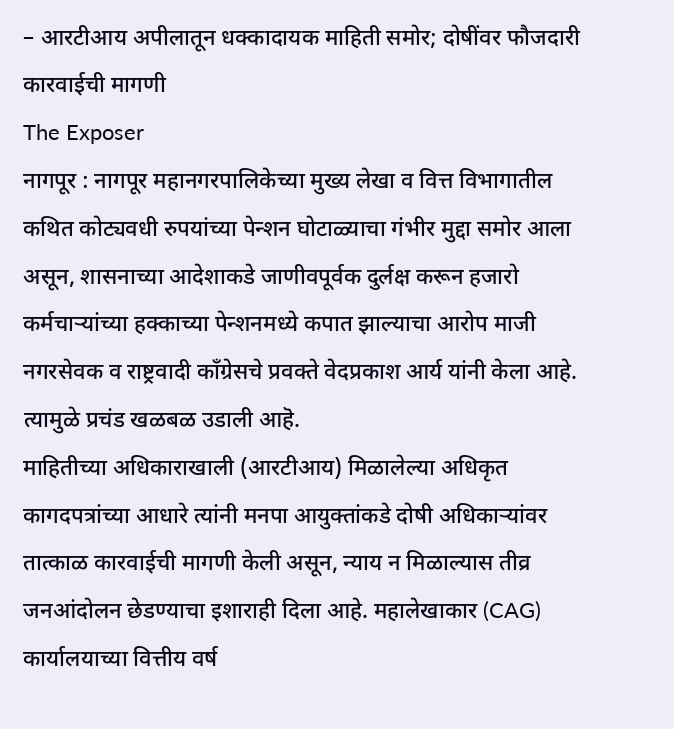– आरटीआय अपीलातून धक्कादायक माहिती समोर; दोषींवर फौजदारी कारवाईची मागणी
The Exposer
नागपूर : नागपूर महानगरपालिकेच्या मुख्य लेखा व वित्त विभागातील कथित कोट्यवधी रुपयांच्या पेन्शन घोटाळ्याचा गंभीर मुद्दा समोर आला असून, शासनाच्या आदेशाकडे जाणीवपूर्वक दुर्लक्ष करून हजारो कर्मचाऱ्यांच्या हक्काच्या पेन्शनमध्ये कपात झाल्याचा आरोप माजी नगरसेवक व राष्ट्रवादी काँग्रेसचे प्रवक्ते वेदप्रकाश आर्य यांनी केला आहे. त्यामुळे प्रचंड खळबळ उडाली आहॆ.
माहितीच्या अधिकाराखाली (आरटीआय) मिळालेल्या अधिकृत कागदपत्रांच्या आधारे त्यांनी मनपा आयुक्तांकडे दोषी अधिकाऱ्यांवर तात्काळ कारवाईची मागणी केली असून, न्याय न मिळाल्यास तीव्र जनआंदोलन छेडण्याचा इशाराही दिला आहे. महालेखाकार (CAG) कार्यालयाच्या वित्तीय वर्ष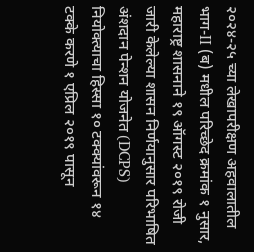२०२४-२५ च्या लेखापरीक्षण अहवालातील भाग-II (ब) मधील परिच्छेद क्रमांक १ नुसार, महाराष्ट्र शासनाने १९ ऑगस्ट २०१९ रोजी जारी केलेल्या शासन निर्णयानुसार परिभाषित अंशदान पेन्शन योजनेत (DCPS) नियोक्त्याचा हिस्सा १० टक्क्यांवरून १४ टक्के करणे १ एप्रिल २०१९ पासून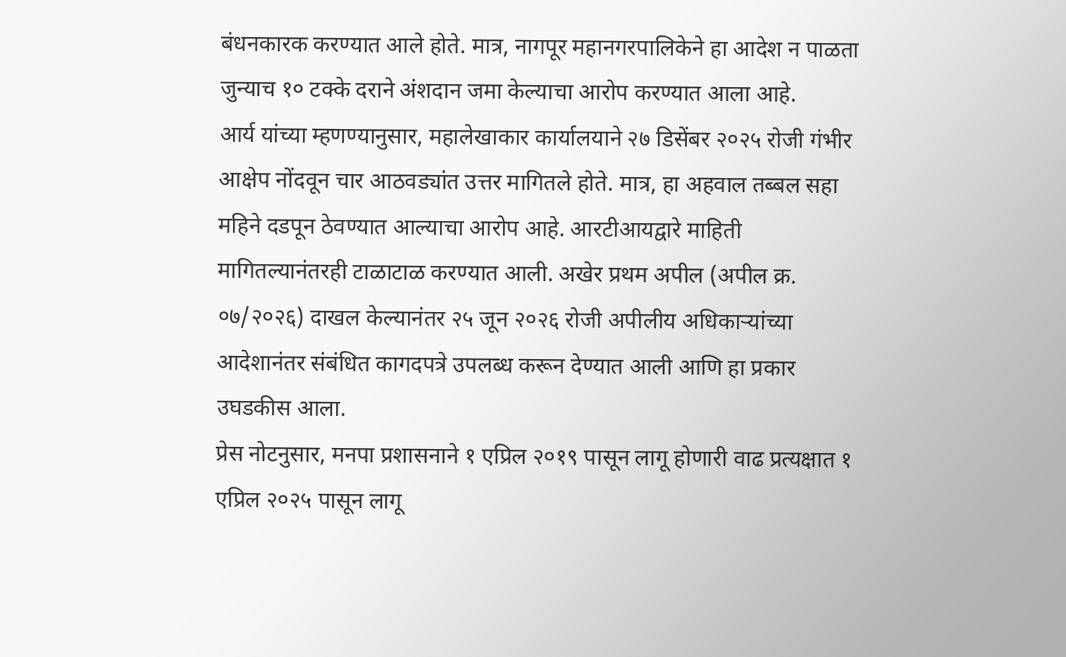बंधनकारक करण्यात आले होते. मात्र, नागपूर महानगरपालिकेने हा आदेश न पाळता जुन्याच १० टक्के दराने अंशदान जमा केल्याचा आरोप करण्यात आला आहे.
आर्य यांच्या म्हणण्यानुसार, महालेखाकार कार्यालयाने २७ डिसेंबर २०२५ रोजी गंभीर आक्षेप नोंदवून चार आठवड्यांत उत्तर मागितले होते. मात्र, हा अहवाल तब्बल सहा महिने दडपून ठेवण्यात आल्याचा आरोप आहे. आरटीआयद्वारे माहिती मागितल्यानंतरही टाळाटाळ करण्यात आली. अखेर प्रथम अपील (अपील क्र. ०७/२०२६) दाखल केल्यानंतर २५ जून २०२६ रोजी अपीलीय अधिकाऱ्यांच्या आदेशानंतर संबंधित कागदपत्रे उपलब्ध करून देण्यात आली आणि हा प्रकार उघडकीस आला.
प्रेस नोटनुसार, मनपा प्रशासनाने १ एप्रिल २०१९ पासून लागू होणारी वाढ प्रत्यक्षात १ एप्रिल २०२५ पासून लागू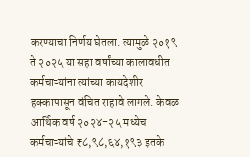करण्याचा निर्णय घेतला. त्यामुळे २०१९ ते २०२५ या सहा वर्षांच्या कालावधीत कर्मचाऱ्यांना त्यांच्या कायदेशीर हक्कापासून वंचित राहावे लागले. केवळ आर्थिक वर्ष २०२४-२५ मध्येच कर्मचाऱ्यांचे ₹८,९८,६४,१९३ इतके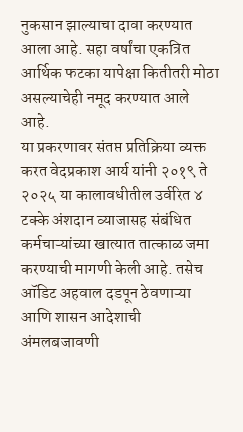नुकसान झाल्याचा दावा करण्यात आला आहे. सहा वर्षांचा एकत्रित आर्थिक फटका यापेक्षा कितीतरी मोठा असल्याचेही नमूद करण्यात आले आहे.
या प्रकरणावर संतप्त प्रतिक्रिया व्यक्त करत वेदप्रकाश आर्य यांनी २०१९ ते २०२५ या कालावधीतील उर्वरित ४ टक्के अंशदान व्याजासह संबंधित कर्मचाऱ्यांच्या खात्यात तात्काळ जमा करण्याची मागणी केली आहे. तसेच ऑडिट अहवाल दडपून ठेवणाऱ्या आणि शासन आदेशाची अंमलबजावणी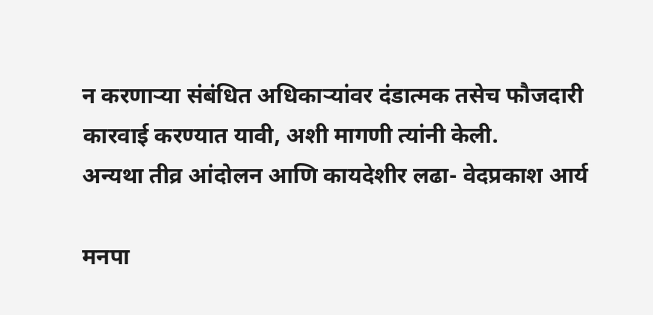न करणाऱ्या संबंधित अधिकाऱ्यांवर दंडात्मक तसेच फौजदारी कारवाई करण्यात यावी, अशी मागणी त्यांनी केली.
अन्यथा तीव्र आंदोलन आणि कायदेशीर लढा- वेदप्रकाश आर्य

मनपा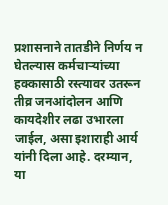प्रशासनाने तातडीने निर्णय न घेतल्यास कर्मचाऱ्यांच्या हक्कासाठी रस्त्यावर उतरून तीव्र जनआंदोलन आणि कायदेशीर लढा उभारला जाईल, असा इशाराही आर्य यांनी दिला आहे. दरम्यान, या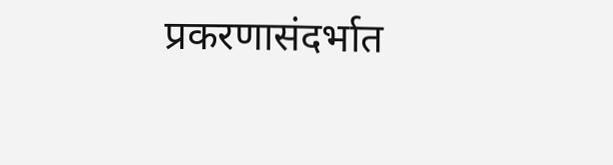प्रकरणासंदर्भात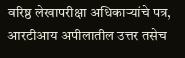वरिष्ठ लेखापरीक्षा अधिकाऱ्यांचे पत्र, आरटीआय अपीलातील उत्तर तसेच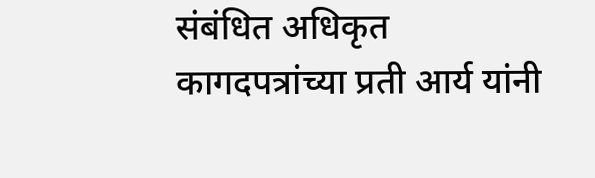संबंधित अधिकृत कागदपत्रांच्या प्रती आर्य यांनी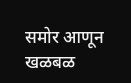समोर आणून खळबळ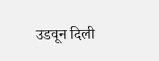उडवून दिली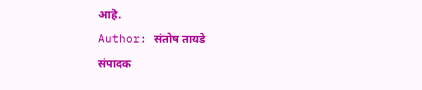आहॆ.
Author: संतोष तायडे
संपादक